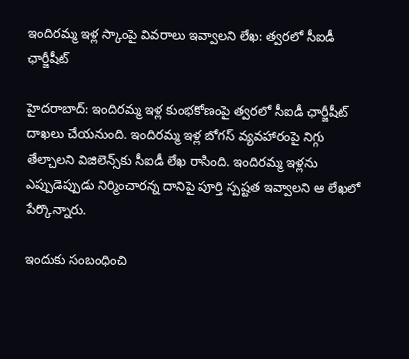ఇందిరమ్మ ఇళ్ల స్కాంపై వివరాలు ఇవ్వాలని లేఖ: త్వరలో సీఐడీ ఛార్జీషీట్

హైదరాబాద్: ఇందిరమ్మ ఇళ్ల కుంభకోణంపై త్వరలో సీఐడీ ఛార్జీషీట్ దాఖలు చేయనుంది. ఇందిరమ్మ ఇళ్ల బోగస్ వ్యవహారంపై నిగ్గు తేల్చాలని విజిలెన్స్‌కు సీఐడీ లేఖ రాసింది. ఇందిరమ్మ ఇళ్లను ఎప్పుడెప్పుడు నిర్మించారన్న దానిపై పూర్తి స్పష్టత ఇవ్వాలని ఆ లేఖలో పేర్కొన్నారు.

ఇందుకు సంబంధించి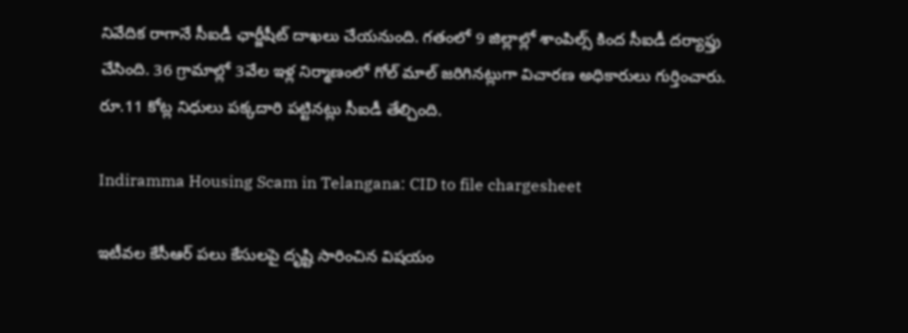నివేదిక రాగానే సీఐడీ ఛార్జీషీట్ దాఖలు చేయనుంది. గతంలో 9 జిల్లాల్లో శాంపిల్స్ కింద సీఐడీ దర్యాఫ్తు చేసింది. 36 గ్రామాల్లో 3వేల ఇళ్ల నిర్మాణంలో గోల్ మాల్ జరిగినట్లుగా విచారణ అధికారులు గుర్తించారు. రూ.11 కోట్ల నిధులు పక్కదారి పట్టినట్లు సీఐడీ తేల్చింది.

Indiramma Housing Scam in Telangana: CID to file chargesheet

ఇటీవల కేసీఆర్ పలు కేసులపై దృష్టి సారించిన విషయం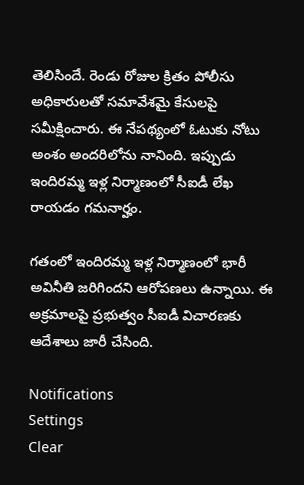తెలిసిందే. రెండు రోజుల క్రితం పోలీసు అధికారులతో సమావేశమై కేసులపై సమీక్షించారు. ఈ నేపథ్యంలో ఓటుకు నోటు అంశం అందరిలోను నానింది. ఇప్పుడు ఇందిరమ్మ ఇళ్ల నిర్మాణంలో సీఐడీ లేఖ రాయడం గమనార్హం.

గతంలో ఇందిరమ్మ ఇళ్ల నిర్మాణంలో భారీ అవినీతి జరిగిందని ఆరోపణలు ఉన్నాయి. ఈ అక్రమాలపై ప్రభుత్వం సీఐడీ విచారణకు ఆదేశాలు జారీ చేసింది.

Notifications
Settings
Clear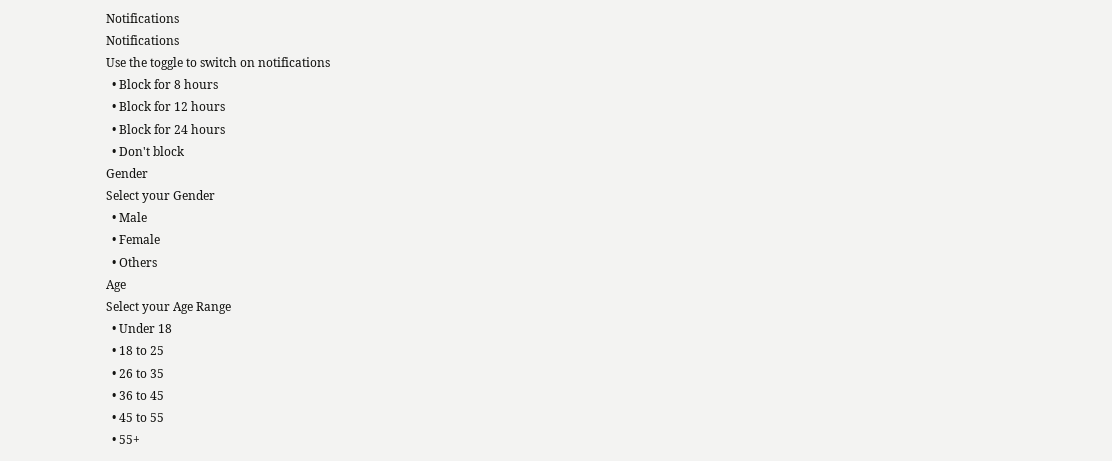Notifications
Notifications
Use the toggle to switch on notifications
  • Block for 8 hours
  • Block for 12 hours
  • Block for 24 hours
  • Don't block
Gender
Select your Gender
  • Male
  • Female
  • Others
Age
Select your Age Range
  • Under 18
  • 18 to 25
  • 26 to 35
  • 36 to 45
  • 45 to 55
  • 55+